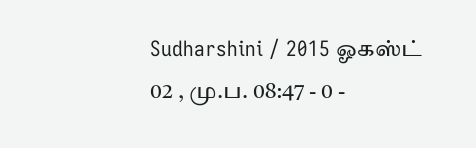Sudharshini / 2015 ஓகஸ்ட் 02 , மு.ப. 08:47 - 0 -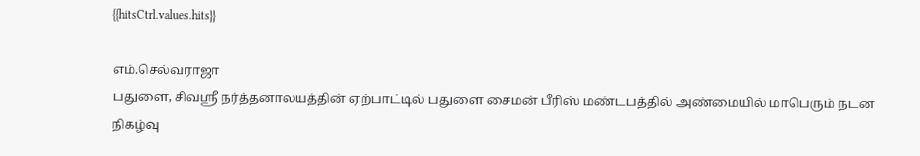{{hitsCtrl.values.hits}}

எம்.செல்வராஜா
பதுளை, சிவஸ்ரீ நர்த்தனாலயத்தின் ஏற்பாட்டில் பதுளை சைமன் பீரிஸ் மண்டபத்தில் அண்மையில் மாபெரும் நடன நிகழ்வு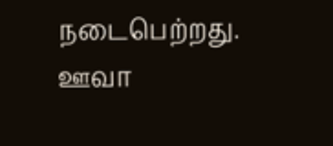நடைபெற்றது.
ஊவா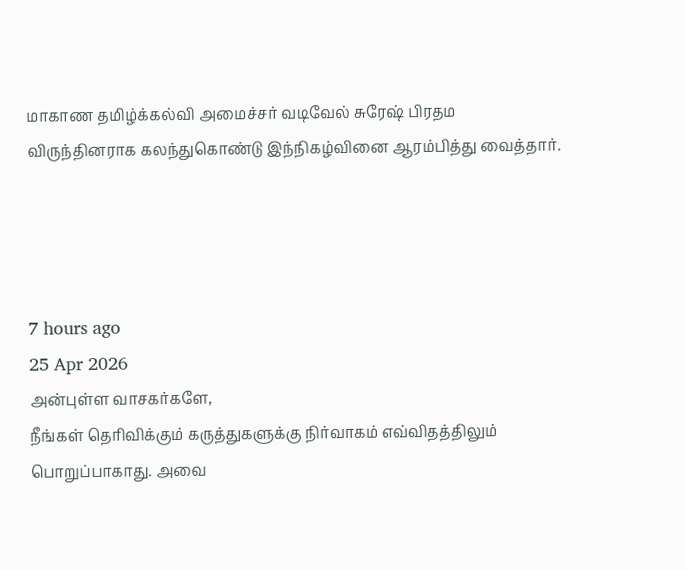மாகாண தமிழ்க்கல்வி அமைச்சர் வடிவேல் சுரேஷ் பிரதம விருந்தினராக கலந்துகொண்டு இந்நிகழ்வினை ஆரம்பித்து வைத்தார்.




7 hours ago
25 Apr 2026
அன்புள்ள வாசகர்களே,
நீங்கள் தெரிவிக்கும் கருத்துகளுக்கு நிர்வாகம் எவ்விதத்திலும் பொறுப்பாகாது. அவை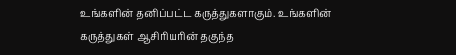உங்களின் தனிப்பட்ட கருத்துகளாகும். உங்களின் கருத்துகள் ஆசிரியரின் தகுந்த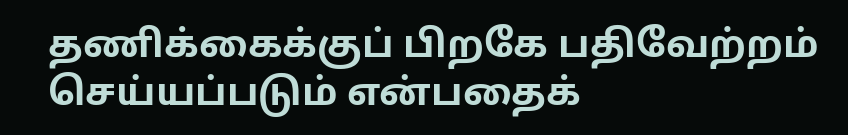தணிக்கைக்குப் பிறகே பதிவேற்றம் செய்யப்படும் என்பதைக்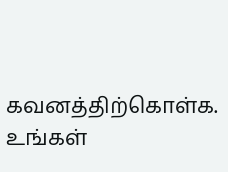கவனத்திற்கொள்க. உங்கள்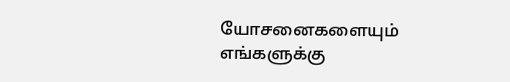யோசனைகளையும் எங்களுக்கு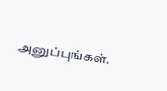அனுப்புங்கள்.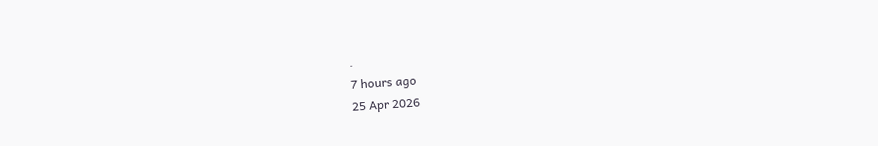.
7 hours ago
25 Apr 2026